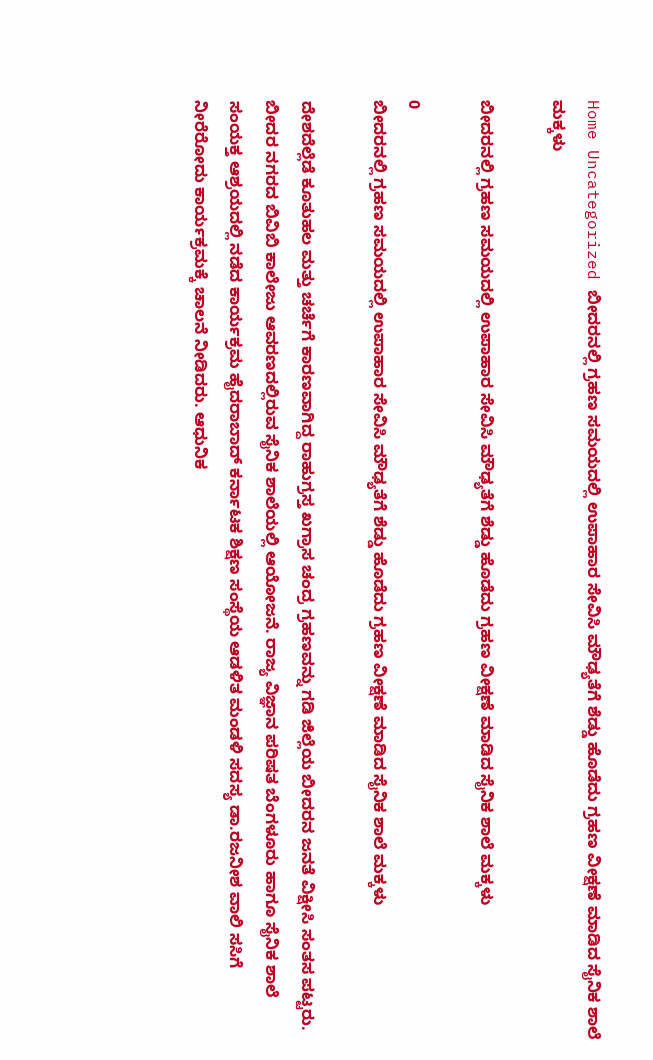Home Uncategorized ಬೀದರನಲ್ಲಿ ಗ್ರಹಣ ಸಮಯದಲ್ಲಿ ಉಪಾಹಾರ ಸೇವಿಸಿ ಮೌಢ್ಯತೆಗೆ ಶೆಡ್ಡು ಹೊಡೆದು ಗ್ರಹಣ ವೀಕ್ಷಣೆ ಮಾಡಿದ ಸೈನಿಕ ಶಾಲೆ ಮಕ್ಕಳು

ಬೀದರನಲ್ಲಿ ಗ್ರಹಣ ಸಮಯದಲ್ಲಿ ಉಪಾಹಾರ ಸೇವಿಸಿ ಮೌಢ್ಯತೆಗೆ ಶೆಡ್ಡು ಹೊಡೆದು ಗ್ರಹಣ ವೀಕ್ಷಣೆ ಮಾಡಿದ ಸೈನಿಕ ಶಾಲೆ ಮಕ್ಕಳು

0
ಬೀದರನಲ್ಲಿ ಗ್ರಹಣ ಸಮಯದಲ್ಲಿ ಉಪಾಹಾರ ಸೇವಿಸಿ ಮೌಢ್ಯತೆಗೆ ಶೆಡ್ಡು ಹೊಡೆದು ಗ್ರಹಣ ವೀಕ್ಷಣೆ ಮಾಡಿದ ಸೈನಿಕ ಶಾಲೆ ಮಕ್ಕಳು

ದೇಶದೆಲ್ಲೆಡೆ ಕೂತುಹಲ ಮತ್ತು ಚರ್ಚೆಗೆ ಕಾರಣವಾಗಿದ್ದ ರಾಹುಗ್ರಸ್ತ ಖಗ್ರಾಸ ಚಂದ್ರ ಗ್ರಹಣವನ್ನು ಗಡಿ ಜಿಲ್ಲೆಯ ಬೀದರನ ಜನತೆ ವಿಕ್ಷೀಸಿ ಸಂತಸ ಪಟ್ಟರು. ಬೀದರ ನಗರದ ಬಿವಿಬಿ ಕಾಲೇಜು ಆವರಣದಲ್ಲಿರುವ ಸೈನಿಕ ಶಾಲೆಯಲ್ಲಿ ಆಯೋಜನೆ. ರಾಜ್ಯ ವಿಜ್ಞಾನ ಪರಿಷತ ಬೆಂಗಳೂರು ಹಾಗೂ ಸೈನಿಕ ಶಾಲೆ ಸಂಯಕ್ತ ಆಶ್ರಯದಲ್ಲಿ ನಡೆದ ಕಾರ್ಯಕ್ರಮ ಹೈದರಾಬಾದ್‌ ಕರ್ನಾಟಕ ಶಿಕ್ಷಣ ಸಂಸ್ಥೆಯ ಆಡಳಿತ ಮಂಡಳಿ ಸದಸ್ಯ ಡಾ.ರಜನೀಶ ವಾಲಿ ಸಸಿಗೆ ನೀರೆರೋದು ಕಾರ್ಯಕ್ರಮಕ್ಕೆ ಚಾಲನೆ ನೀಡಿದರು. ಆಧುನಿಕ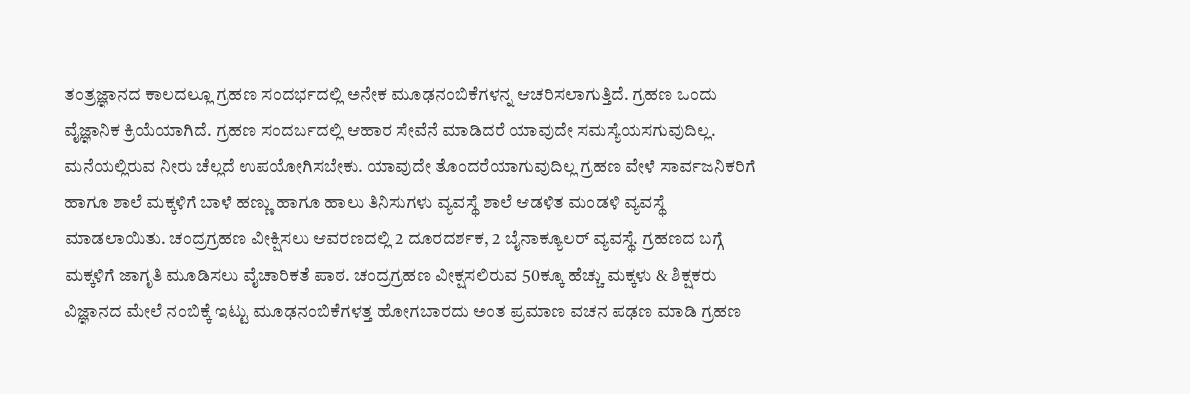ತಂತ್ರಜ್ಞಾನದ ಕಾಲದಲ್ಲೂ ಗ್ರಹಣ ಸಂದರ್ಭದಲ್ಲಿ ಅನೇಕ ಮೂಢನಂಬಿಕೆಗಳನ್ನ ಆಚರಿಸಲಾಗುತ್ತಿದೆ. ಗ್ರಹಣ ಒಂದು ವೈಜ್ಞಾನಿಕ ಕ್ರಿಯೆಯಾಗಿದೆ. ಗ್ರಹಣ ಸಂದರ್ಬದಲ್ಲಿ ಆಹಾರ ಸೇವೆನೆ ಮಾಡಿದರೆ ಯಾವುದೇ ಸಮಸ್ಯೆಯಸಗುವುದಿಲ್ಲ. ಮನೆಯಲ್ಲಿರುವ ನೀರು ಚೆಲ್ಲದೆ ಉಪಯೋಗಿಸಬೇಕು. ಯಾವುದೇ ತೊಂದರೆಯಾಗುವುದಿಲ್ಲ ಗ್ರಹಣ ವೇಳೆ ಸಾರ್ವಜನಿಕರಿಗೆ ಹಾಗೂ ಶಾಲೆ ‌ಮಕ್ಕಳಿಗೆ ಬಾಳೆ ಹಣ್ಣು ಹಾಗೂ ಹಾಲು ತಿನಿಸುಗಳು ವ್ಯವಸ್ಥೆ ಶಾಲೆ ಆಡಳಿತ ಮಂಡಳಿ ವ್ಯವಸ್ಥೆ ಮಾಡಲಾಯಿತು. ಚಂದ್ರಗ್ರಹಣ ವೀಕ್ಷಿಸಲು ಆವರಣದಲ್ಲಿ 2 ದೂರದರ್ಶಕ, 2 ಬೈನಾಕ್ಯೂಲರ್ ವ್ಯವಸ್ಥೆ. ಗ್ರಹಣದ ಬಗ್ಗೆ ಮಕ್ಕಳಿಗೆ ಜಾಗೃತಿ ಮೂಡಿಸಲು ವೈಚಾರಿಕತೆ ಪಾಠ. ಚಂದ್ರಗ್ರಹಣ ವೀಕ್ಷಸಲಿರುವ 50ಕ್ಕೂ ಹೆಚ್ಚು ಮಕ್ಕಳು & ಶಿಕ್ಷಕರು ವಿಜ್ಞಾನದ ಮೇಲೆ ‌ನಂಬಿಕ್ಕೆ‌ ಇಟ್ಟು ಮೂಢನಂಬಿಕೆಗಳತ್ತ ಹೋಗಬಾರದು ಅಂತ ಪ್ರಮಾಣ ವಚನ ಪಢಣ ಮಾಡಿ ಗ್ರಹಣ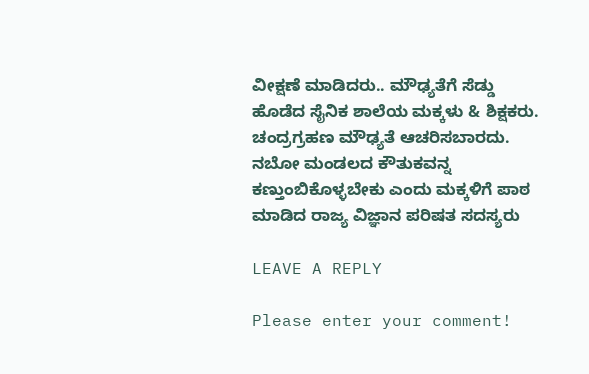ವೀಕ್ಷಣೆ ಮಾಡಿದರು.. ಮೌಢ್ಯತೆಗೆ ಸೆಡ್ಡು ಹೊಡೆದ ಸೈನಿಕ ಶಾಲೆಯ ಮಕ್ಕಳು & ಶಿಕ್ಷಕರು. ಚಂದ್ರಗ್ರಹಣ ಮೌಢ್ಯತೆ ಆಚರಿಸಬಾರದು. ನಬೋ ಮಂಡಲದ ಕೌತುಕವನ್ನ ಕಣ್ತುಂಬಿಕೊಳ್ಳಬೇಕು ಎಂದು ಮಕ್ಕಳಿಗೆ ಪಾಠ ಮಾಡಿದ ರಾಜ್ಯ ವಿಜ್ಞಾನ ಪರಿಷತ ಸದಸ್ಯರು

LEAVE A REPLY

Please enter your comment!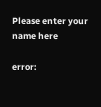Please enter your name here

error: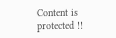Content is protected !!